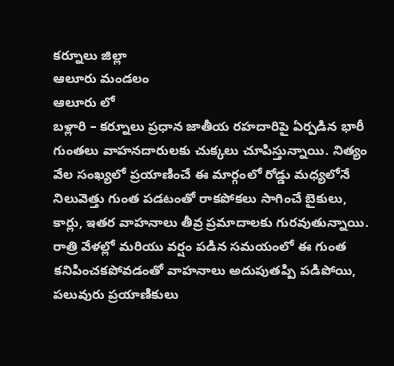కర్నూలు జిల్లా
ఆలూరు మండలం
ఆలూరు లో
బళ్లారి – కర్నూలు ప్రధాన జాతీయ రహదారిపై ఏర్పడిన భారీ గుంతలు వాహనదారులకు చుక్కలు చూపిస్తున్నాయి. నిత్యం వేల సంఖ్యలో ప్రయాణించే ఈ మార్గంలో రోడ్డు మధ్యలోనే నిలువెత్తు గుంత పడటంతో రాకపోకలు సాగించే బైకులు, కార్లు, ఇతర వాహనాలు తీవ్ర ప్రమాదాలకు గురవుతున్నాయి.
రాత్రి వేళల్లో మరియు వర్షం పడిన సమయంలో ఈ గుంత కనిపించకపోవడంతో వాహనాలు అదుపుతప్పి పడిపోయి, పలువురు ప్రయాణికులు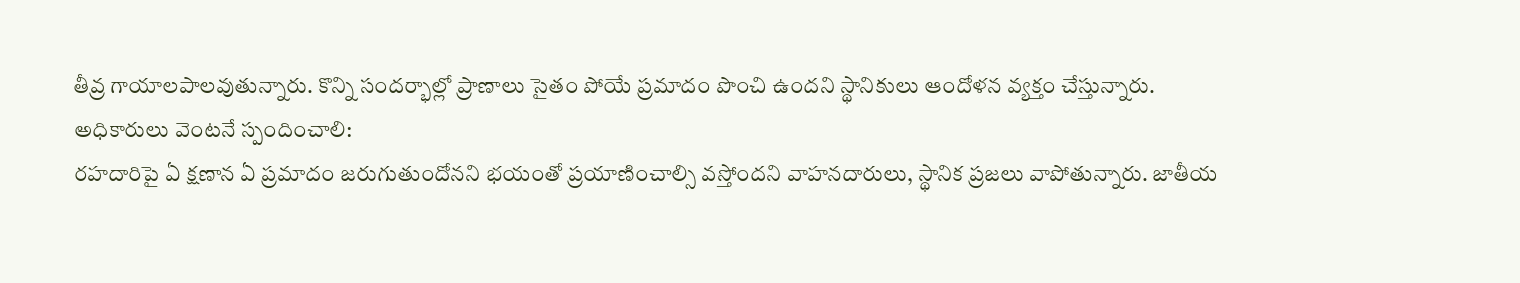తీవ్ర గాయాలపాలవుతున్నారు. కొన్ని సందర్భాల్లో ప్రాణాలు సైతం పోయే ప్రమాదం పొంచి ఉందని స్థానికులు ఆందోళన వ్యక్తం చేస్తున్నారు.
అధికారులు వెంటనే స్పందించాలి:
రహదారిపై ఏ క్షణాన ఏ ప్రమాదం జరుగుతుందోనని భయంతో ప్రయాణించాల్సి వస్తోందని వాహనదారులు, స్థానిక ప్రజలు వాపోతున్నారు. జాతీయ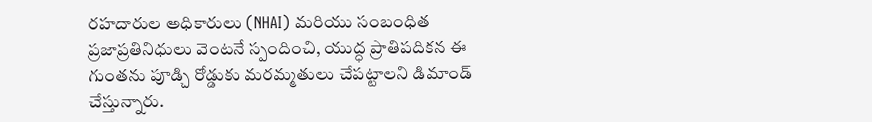రహదారుల అధికారులు (NHAI) మరియు సంబంధిత ప్రజాప్రతినిధులు వెంటనే స్పందించి, యుద్ధ ప్రాతిపదికన ఈ గుంతను పూడ్చి రోడ్డుకు మరమ్మతులు చేపట్టాలని డిమాండ్ చేస్తున్నారు.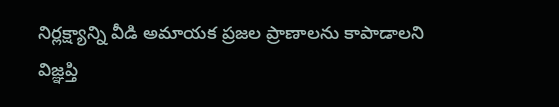నిర్లక్ష్యాన్ని వీడి అమాయక ప్రజల ప్రాణాలను కాపాడాలని విజ్ఞప్తి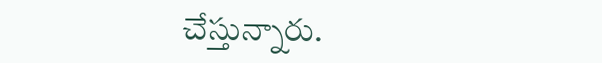చేస్తున్నారు.